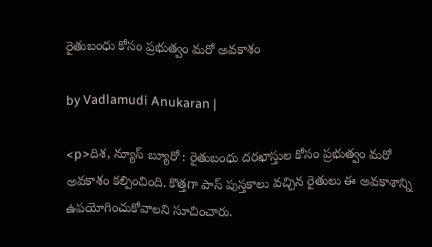రైతుబంధు కోసం ప్రభుత్వం మరో అవకాశం

by Vadlamudi Anukaran |

<p>దిశ, న్యూస్ బ్యూరో : రైతు‌బంధు దరఖాస్తుల కోసం ప్రభుత్వం మరో అవకాశం కల్పించింది. కొత్తగా పాస్ పుస్తకాలు వచ్చిన రైతులు ఈ అవకాశాన్ని ఉపయోగించుకోవాలని సూచించారు.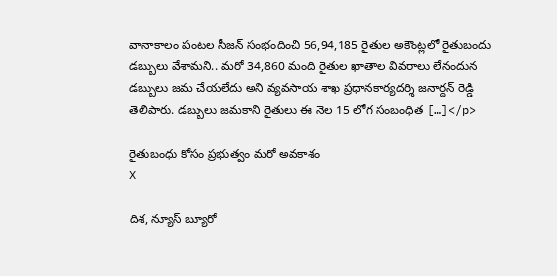వానాకాలం పంటల సీజన్ సంభందించి 56,94,185 రైతుల అకౌంట్లలో రైతుబందు డబ్బులు వేశామని.. మరో 34,860 మంది రైతుల ఖాతాల వివరాలు లేనందున డబ్బులు జమ చేయలేదు అని వ్యవసాయ శాఖ ప్రధానకార్యదర్శి జనార్దన్ రెడ్డి తెలిపారు. డబ్బులు జమకాని రైతులు ఈ నెల 15 లోగ సంబంధిత […]</p>

రైతుబంధు కోసం ప్రభుత్వం మరో అవకాశం
X

దిశ, న్యూస్ బ్యూరో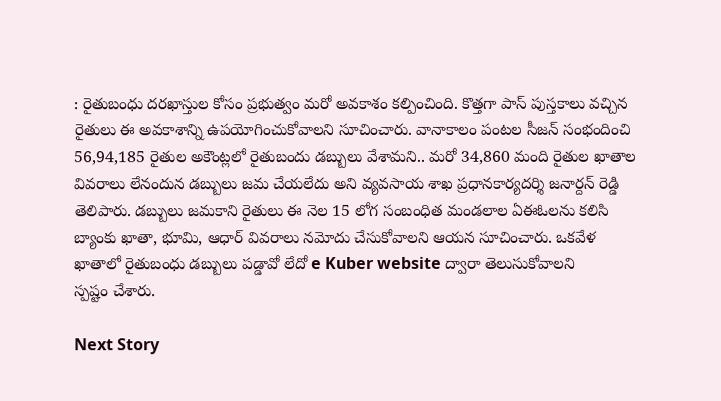: రైతు‌బంధు దరఖాస్తుల కోసం ప్రభుత్వం మరో అవకాశం కల్పించింది. కొత్తగా పాస్ పుస్తకాలు వచ్చిన రైతులు ఈ అవకాశాన్ని ఉపయోగించుకోవాలని సూచించారు. వానాకాలం పంటల సీజన్ సంభందించి 56,94,185 రైతుల అకౌంట్లలో రైతుబందు డబ్బులు వేశామని.. మరో 34,860 మంది రైతుల ఖాతాల వివరాలు లేనందున డబ్బులు జమ చేయలేదు అని వ్యవసాయ శాఖ ప్రధానకార్యదర్శి జనార్దన్ రెడ్డి తెలిపారు. డబ్బులు జమకాని రైతులు ఈ నెల 15 లోగ సంబంధిత మండలాల ఏఈఓలను కలిసి బ్యాంకు ఖాతా, భూమి, ఆధార్ వివరాలు నమోదు చేసుకోవాలని ఆయన సూచించారు. ఒకవేళ ఖాతాలో రైతు‌బంధు డబ్బులు పడ్డావో లేదో e Kuber website ద్వారా తెలుసుకోవాలని
స్పష్టం చేశారు.

Next Story